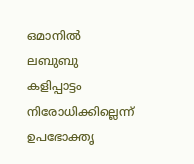ഒമാനിൽ ലബുബു കളിപ്പാട്ടം നിരോധിക്കില്ലെന്ന് ഉപഭോക്തൃ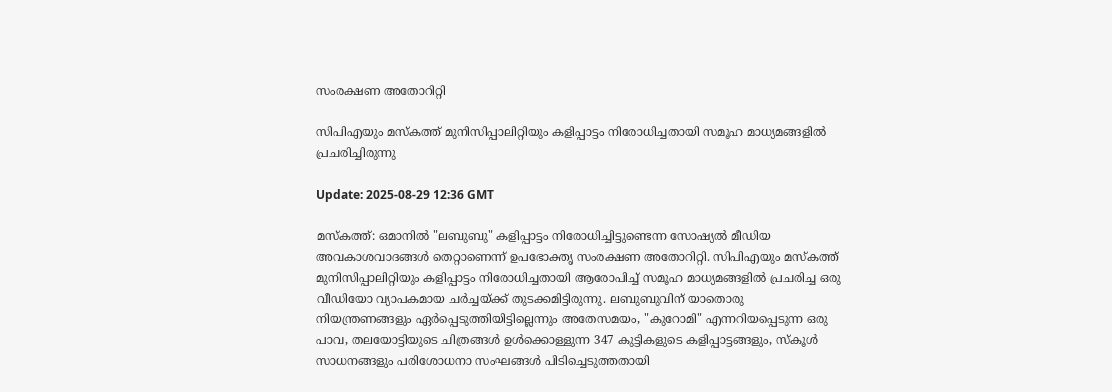സംരക്ഷണ അതോറിറ്റി

സിപിഎയും മസ്‌കത്ത് മുനിസിപ്പാലിറ്റിയും കളിപ്പാട്ടം നിരോധിച്ചതായി സമൂഹ മാധ്യമങ്ങളിൽ പ്രചരിച്ചിരുന്നു

Update: 2025-08-29 12:36 GMT

മസ്കത്ത്: ഒമാനിൽ "ലബുബു" കളിപ്പാട്ടം നിരോധിച്ചിട്ടുണ്ടെന്ന സോഷ്യൽ മീഡിയ അവകാശവാദങ്ങൾ തെറ്റാണെന്ന് ഉപഭോക്തൃ സംരക്ഷണ അതോറിറ്റി. സിപിഎയും മസ്‌കത്ത് മുനിസിപ്പാലിറ്റിയും കളിപ്പാട്ടം നിരോധിച്ചതായി ആരോപിച്ച് സമൂഹ മാധ്യമങ്ങളിൽ പ്രചരിച്ച ഒരു വീഡിയോ വ്യാപകമായ ചർച്ചയ്ക്ക് തുടക്കമിട്ടിരുന്നു. ലബുബുവിന് യാതൊരു നിയന്ത്രണങ്ങളും ഏർപ്പെടുത്തിയിട്ടില്ലെന്നും അതേസമയം, "കുറോമി" എന്നറിയപ്പെടുന്ന ഒരു പാവ, തലയോട്ടിയുടെ ചിത്രങ്ങൾ ഉൾക്കൊള്ളുന്ന 347 കുട്ടികളുടെ കളിപ്പാട്ടങ്ങളും, സ്കൂൾ സാധനങ്ങളും പരിശോധനാ സംഘങ്ങൾ പിടിച്ചെടുത്തതായി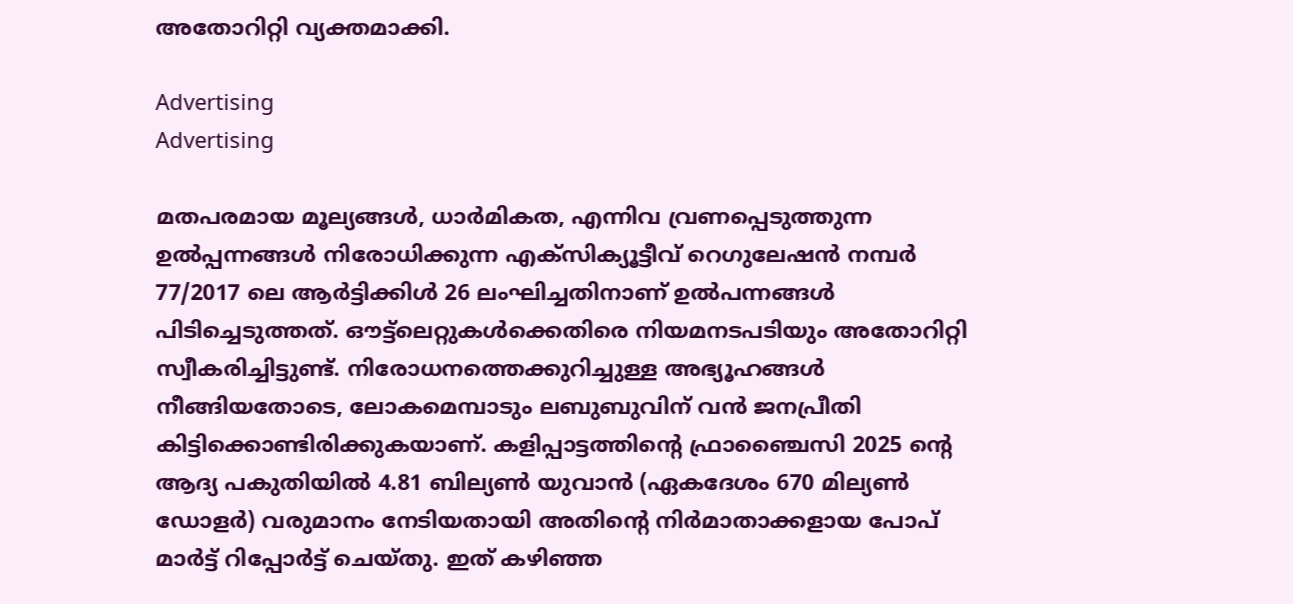അതോറിറ്റി വ്യക്തമാക്കി.

Advertising
Advertising

മതപരമായ മൂല്യങ്ങൾ, ധാർമികത, എന്നിവ വ്രണപ്പെടുത്തുന്ന ഉൽപ്പന്നങ്ങൾ നിരോധിക്കുന്ന എക്സിക്യൂട്ടീവ് റെഗുലേഷൻ നമ്പർ 77/2017 ലെ ആർട്ടിക്കിൾ 26 ലംഘിച്ചതിനാണ് ഉൽപന്നങ്ങൾ പിടിച്ചെടുത്തത്. ഔട്ട്ലെറ്റുകൾക്കെതിരെ നിയമനടപടിയും അതോറിറ്റി സ്വീകരിച്ചിട്ടുണ്ട്. നിരോധനത്തെക്കുറിച്ചുള്ള അഭ്യൂഹങ്ങൾ നീങ്ങിയതോടെ, ലോകമെമ്പാടും ലബുബുവിന് വൻ ജനപ്രീതി കിട്ടിക്കൊണ്ടിരിക്കുകയാണ്. കളിപ്പാട്ടത്തിന്റെ ഫ്രാഞ്ചൈസി 2025 ന്റെ ആദ്യ പകുതിയിൽ 4.81 ബില്യൺ യുവാൻ (ഏകദേശം 670 മില്യൺ ഡോളർ) വരുമാനം നേടിയതായി അതിന്റെ നിർമാതാക്കളായ പോപ് മാർട്ട് റിപ്പോർട്ട് ചെയ്തു. ഇത് കഴിഞ്ഞ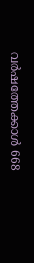വർഷത്തേക്കാൾ 668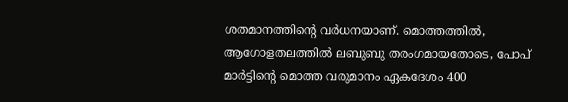ശതമാനത്തിന്റെ വർധനയാണ്. മൊത്തത്തിൽ, ആഗോളതലത്തിൽ ലബുബു തരംഗമായതോടെ, പോപ് മാർട്ടിന്റെ മൊത്ത വരുമാനം ഏകദേശം 400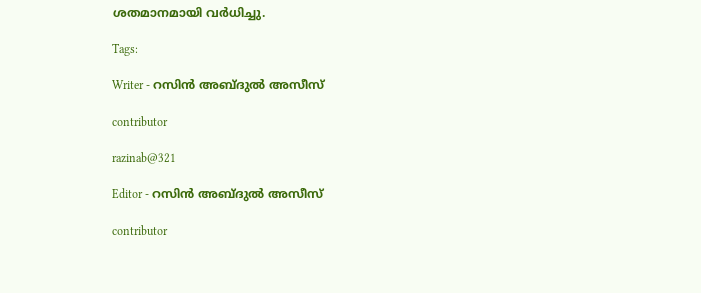ശതമാനമായി വർധിച്ചു.

Tags:

Writer - റസിൻ അബ്ദുൽ അസീസ്

contributor

razinab@321

Editor - റസിൻ അബ്ദുൽ അസീസ്

contributor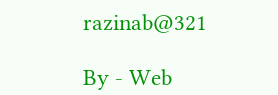razinab@321

By - Web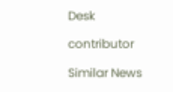Desk

contributor

Similar News